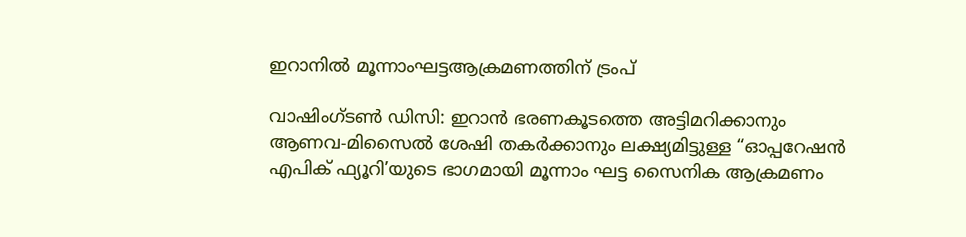ഇറാനിൽ മൂന്നാംഘട്ടആക്രമണത്തിന് ട്രംപ്

വാഷിംഗ്ടൺ ഡിസി: ഇറാൻ ഭരണകൂടത്തെ അട്ടിമറിക്കാനും ആണവ-മിസൈൽ ശേഷി തകർക്കാനും ലക്ഷ്യമിട്ടുള്ള “ഓപ്പറേഷൻ എപിക് ഫ്യൂറി’യുടെ ഭാഗമായി മൂന്നാം ഘട്ട സൈനിക ആക്രമണം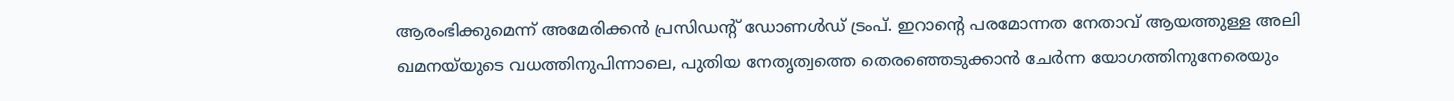ആരംഭിക്കുമെന്ന് അമേരിക്കൻ പ്രസിഡന്‍റ് ഡോണൾഡ് ട്രംപ്. ഇറാന്‍റെ പരമോന്നത നേതാവ് ആയത്തുള്ള അലി ഖമനയ്‌യുടെ വധത്തിനുപിന്നാലെ, പുതിയ നേതൃത്വത്തെ തെരഞ്ഞെടുക്കാൻ ചേർന്ന യോഗത്തിനുനേരെയും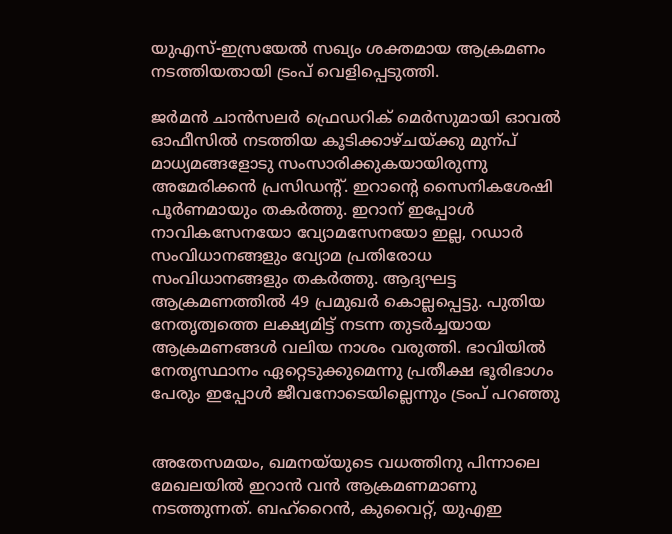യുഎസ്-ഇസ്രയേൽ സഖ്യം ശക്തമായ ആക്രമണം നടത്തിയതായി ട്രംപ് വെളിപ്പെടുത്തി.

ജർമൻ ചാൻസലർ ഫ്രെഡറിക് മെർസുമായി ഓവൽ ഓഫീസിൽ നടത്തിയ കൂടിക്കാഴ്ചയ്ക്കു മുന്പ് മാധ്യമങ്ങളോടു സംസാരിക്കുകയായിരുന്നു അമേരിക്കൻ പ്രസിഡന്‍റ്. ഇറാന്‍റെ സൈനികശേഷി പൂർണമായും തകർത്തു. ഇറാന് ഇപ്പോൾ നാവികസേനയോ വ്യോമസേനയോ ഇല്ല, റഡാർ സംവിധാനങ്ങളും വ്യോമ പ്രതിരോധ സംവിധാനങ്ങളും തകർത്തു. ആദ്യഘട്ട ആക്രമണത്തിൽ 49 പ്രമുഖർ കൊല്ലപ്പെട്ടു. പുതിയ നേതൃത്വത്തെ ലക്ഷ്യമിട്ട് നടന്ന തുടർച്ചയായ ആക്രമണങ്ങൾ വലിയ നാശം വരുത്തി. ഭാവിയിൽ നേതൃസ്ഥാനം ഏറ്റെടുക്കുമെന്നു പ്രതീക്ഷ ഭൂരിഭാഗം പേരും ഇപ്പോൾ ജീവനോടെയില്ലെന്നും ട്രംപ് പറഞ്ഞു


അതേസമയം, ഖമനയ്‌യുടെ വധത്തിനു പിന്നാലെ മേഖലയിൽ ഇറാൻ വൻ ആക്രമണമാണു നടത്തുന്നത്. ബഹ്‌റൈൻ, കുവൈറ്റ്, യുഎഇ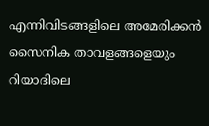എന്നിവിടങ്ങളിലെ അമേരിക്കൻ സൈനിക താവളങ്ങളെയും റിയാദിലെ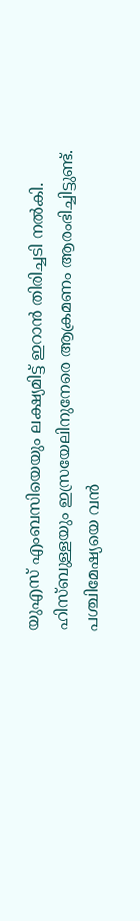യുഎസ് എംബസിയെയും ലക്ഷ്യമിട്ട് ഇറാൻ തിരിച്ചടി നൽകി. ഹിസ്ബുള്ളയും ഇസ്രയേലിനുനേരെ ആക്രമണം ആരംഭിച്ചിട്ടുണ്ട്. പശ്ചിമേഷ്യയെ വൻ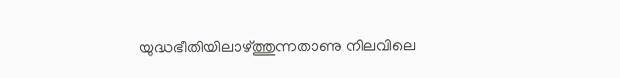യുദ്ധഭീതിയിലാഴ്ത്തുന്നതാണു നിലവിലെ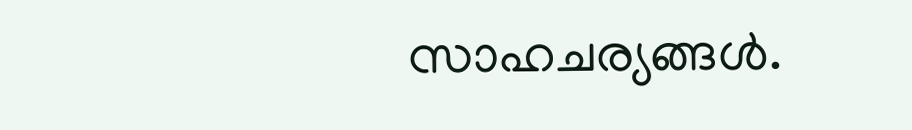സാഹചര്യങ്ങൾ.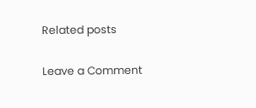Related posts

Leave a Comment